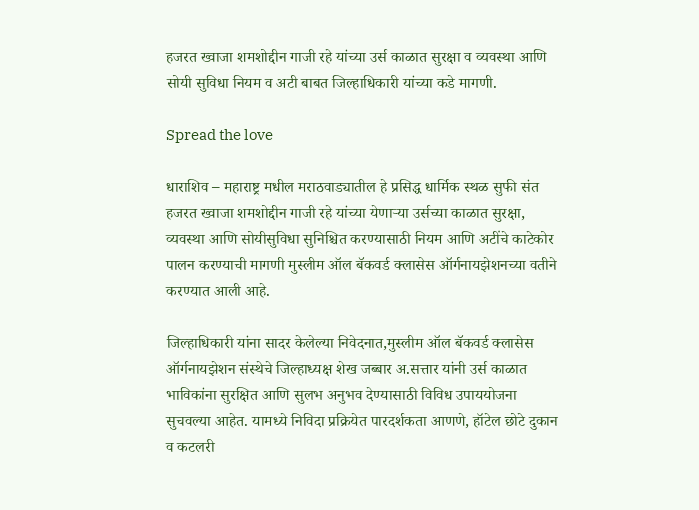हजरत ख्वाजा शमशोद्दीन गाजी रहे यांच्या उर्स काळात सुरक्षा व व्यवस्था आणि सोयी सुविधा नियम व अटी बाबत जिल्हाधिकारी यांच्या कडे मागणी.

Spread the love

धाराशिव – महाराष्ट्र मधील मराठवाड्यातील हे प्रसिद्ध धार्मिक स्थळ सुफी संत हजरत ख्वाजा शमशोद्दीन गाजी रहे यांच्या येणाऱ्या उर्सच्या काळात सुरक्षा, व्यवस्था आणि सोयीसुविधा सुनिश्चित करण्यासाठी नियम आणि अटींचे काटेकोर पालन करण्याची मागणी मुस्लीम ऑल बॅकवर्ड क्लासेस ऑर्गनायझेशनच्या वतीने करण्यात आली आहे.

जिल्हाधिकारी यांना सादर केलेल्या निवेदनात,मुस्लीम ऑल बॅकवर्ड क्लासेस ऑर्गनायझेशन संस्थेचे जिल्हाध्यक्ष शेख जब्बार अ.सत्तार यांनी उर्स काळात भाविकांना सुरक्षित आणि सुलभ अनुभव देण्यासाठी विविध उपाययोजना सुचवल्या आहेत. यामध्ये निविदा प्रक्रियेत पारदर्शकता आणणे, हॉटेल छोटे दुकान व कटलरी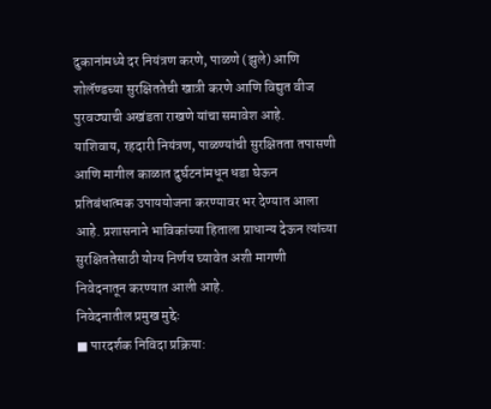दुकानांमध्ये दर नियंत्रण करणे, पाळणे (झुले) आणि शोलॅण्डच्या सुरक्षिततेची खात्री करणे आणि विद्युत वीज पुरवठ्याची अखंडता राखणे यांचा समावेश आहे.
याशिवाय, रहदारी नियंत्रण, पाळण्यांची सुरक्षितता तपासणी आणि मागील काळात दुर्घटनांमधून धडा घेऊन प्रतिबंधात्मक उपाययोजना करण्यावर भर देण्यात आला आहे. प्रशासनाने भाविकांच्या हिताला प्राधान्य देऊन त्यांच्या सुरक्षिततेसाठी योग्य निर्णय घ्यावेत अशी मागणी निवेदनातून करण्यात आली आहे.
निवेदनातील प्रमुख मुद्देः
■ पारदर्शक निविदा प्रक्रिया: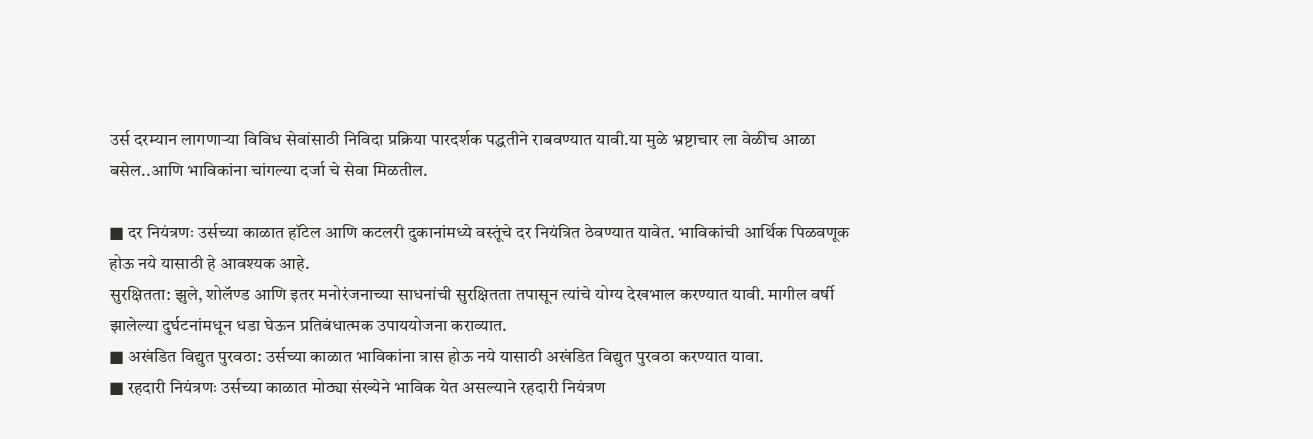उर्स दरम्यान लागणाऱ्या विविध सेवांसाठी निविदा प्रक्रिया पारदर्शक पद्धतीने राबवण्यात यावी.या मुळे भ्रष्टाचार ला वेळीच आळा बसेल..आणि भाविकांना चांगल्या दर्जा चे सेवा मिळतील.

■ दर नियंत्रणः उर्सच्या काळात हॉटेल आणि कटलरी दुकानांमध्ये वस्तूंचे दर नियंत्रित ठेवण्यात यावेत. भाविकांची आर्थिक पिळवणूक होऊ नये यासाठी हे आवश्यक आहे.
सुरक्षितता: झुले, शोलॅण्ड आणि इतर मनोरंजनाच्या साधनांची सुरक्षितता तपासून त्यांचे योग्य देखभाल करण्यात यावी. मागील वर्षी झालेल्या दुर्घटनांमधून धडा घेऊन प्रतिबंधात्मक उपाययोजना कराव्यात.
■ अखंडित विद्युत पुरवठा: उर्सच्या काळात भाविकांना त्रास होऊ नये यासाठी अखंडित विद्युत पुरवठा करण्यात यावा.
■ रहदारी नियंत्रणः उर्सच्या काळात मोठ्या संख्येने भाविक येत असल्याने रहदारी नियंत्रण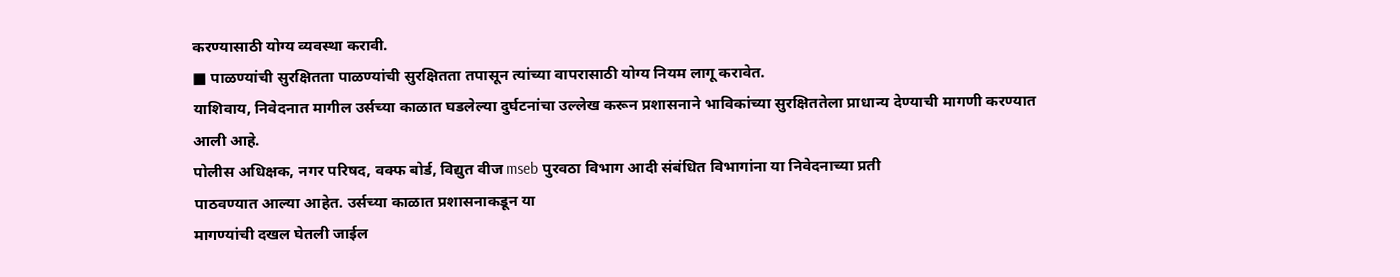करण्यासाठी योग्य व्यवस्था करावी.
■ पाळण्यांची सुरक्षितता पाळण्यांची सुरक्षितता तपासून त्यांच्या वापरासाठी योग्य नियम लागू करावेत.
याशिवाय, निवेदनात मागील उर्सच्या काळात घडलेल्या दुर्घटनांचा उल्लेख करून प्रशासनाने भाविकांच्या सुरक्षिततेला प्राधान्य देण्याची मागणी करण्यात आली आहे.
पोलीस अधिक्षक, नगर परिषद, वक्फ बोर्ड, विद्युत वीज mseb पुरवठा विभाग आदी संबंधित विभागांना या निवेदनाच्या प्रती
पाठवण्यात आल्या आहेत. उर्सच्या काळात प्रशासनाकडून या
मागण्यांची दखल घेतली जाईल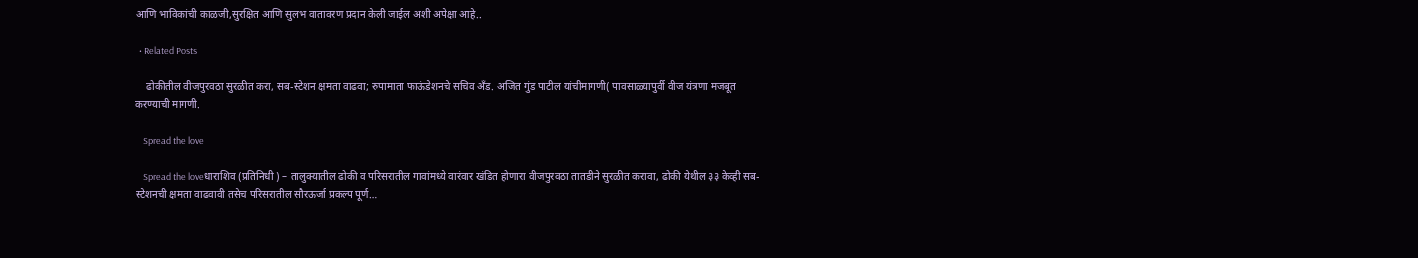आणि भाविकांची काळजी,सुरक्षित आणि सुलभ वातावरण प्रदान केली जाईल अशी अपेक्षा आहे..

  • Related Posts

    ढोकीतील वीजपुरवठा सुरळीत करा, सब-स्टेशन क्षमता वाढवा; रुपामाता फाऊंडेशनचे सचिव अँड. अजित गुंड पाटील यांचीमागणी( पावसाळ्यापुर्वी वीज यंत्रणा मजबूत करण्याची मागणी.

    Spread the love

    Spread the loveधाराशिव (प्रतिनिधी ) – तालुक्यातील ढोकी व परिसरातील गावांमध्ये वारंवार खंडित होणारा वीजपुरवठा तातडीने सुरळीत करावा, ढोकी येथील ३३ केव्ही सब-स्टेशनची क्षमता वाढवावी तसेच परिसरातील सौरऊर्जा प्रकल्प पूर्ण…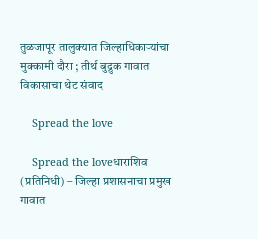तुळजापूर तालुक्यात जिल्हाधिकाऱ्यांचा मुक्कामी दौरा ; तीर्थ बुद्रुक गावात विकासाचा थेट संवाद

    Spread the love

    Spread the loveधाराशिव (प्रतिनिधी) – जिल्हा प्रशासनाचा प्रमुख गावात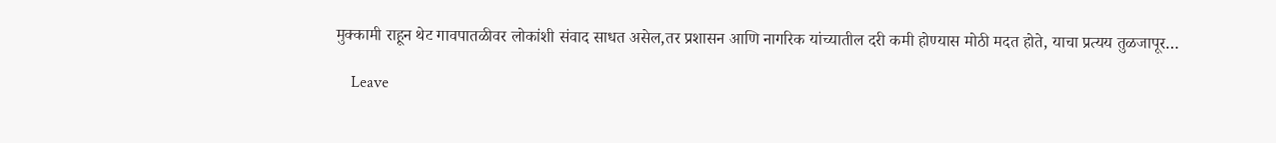मुक्कामी राहून थेट गावपातळीवर लोकांशी संवाद साधत असेल,तर प्रशासन आणि नागरिक यांच्यातील दरी कमी होण्यास मोठी मदत होते, याचा प्रत्यय तुळजापूर…

    Leave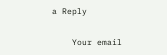a Reply

    Your email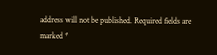address will not be published. Required fields are marked *